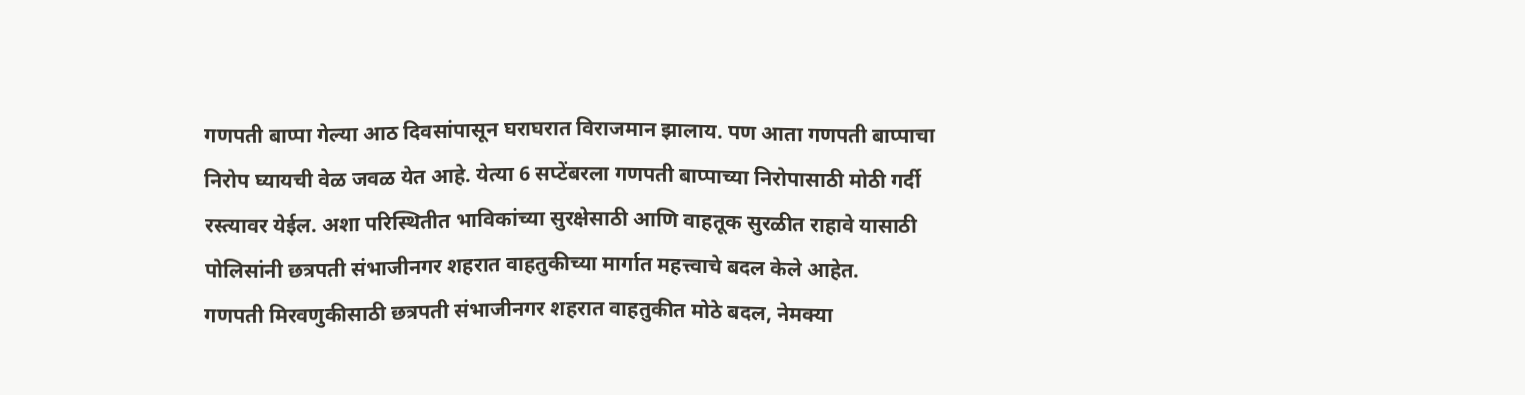गणपती बाप्पा गेल्या आठ दिवसांपासून घराघरात विराजमान झालाय. पण आता गणपती बाप्पाचा निरोप घ्यायची वेळ जवळ येत आहे. येत्या 6 सप्टेंबरला गणपती बाप्पाच्या निरोपासाठी मोठी गर्दी रस्त्यावर येईल. अशा परिस्थितीत भाविकांच्या सुरक्षेसाठी आणि वाहतूक सुरळीत राहावे यासाठी पोलिसांनी छत्रपती संभाजीनगर शहरात वाहतुकीच्या मार्गात महत्त्वाचे बदल केले आहेत.
गणपती मिरवणुकीसाठी छत्रपती संभाजीनगर शहरात वाहतुकीत मोठे बदल, नेमक्या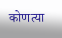कोणत्या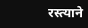रस्त्याने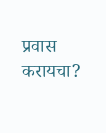प्रवास करायचा?